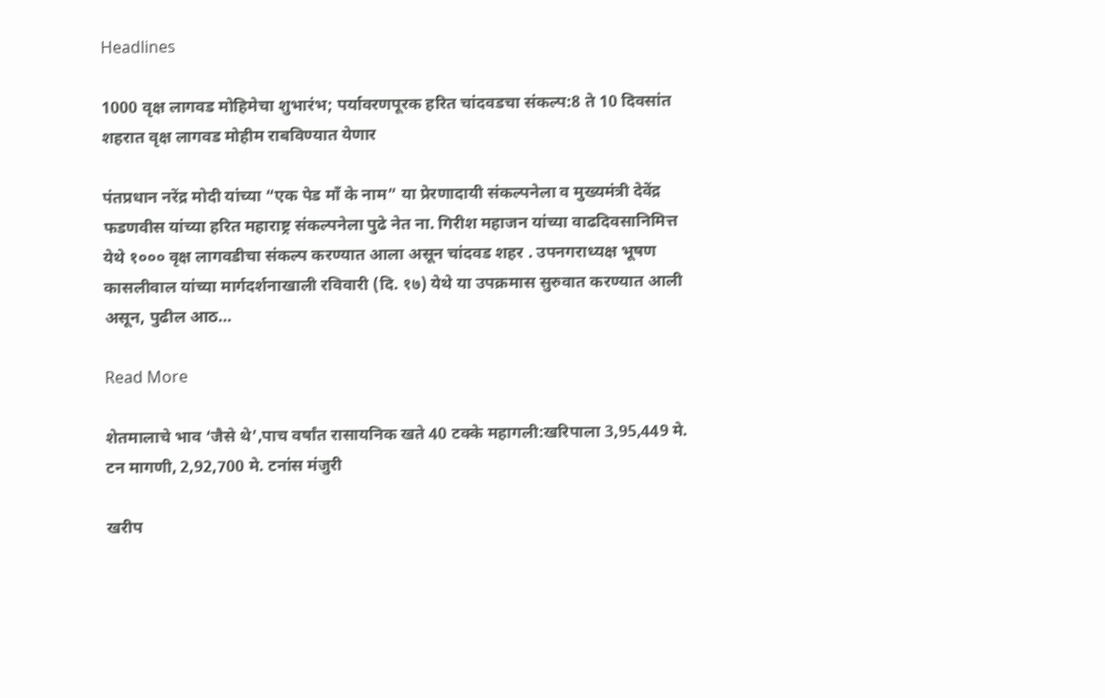Headlines

1000 वृक्ष लागवड मोहिमेचा शुभारंभ; पर्यावरणपूरक हरित चांदवडचा संकल्प:8 ते 10 दिवसांत शहरात वृक्ष लागवड मोहीम राबविण्यात येणार

पंतप्रधान नरेंद्र मोदी यांच्या “एक पेड माँ के नाम” या प्रेरणादायी संकल्पनेला व मुख्यमंत्री देवेंद्र फडणवीस यांच्या हरित महाराष्ट्र संकल्पनेला पुढे नेत ना. गिरीश महाजन यांच्या वाढदिवसानिमित्त येथे १००० वृक्ष लागवडीचा संकल्प करण्यात आला असून चांदवड शहर . उपनगराध्यक्ष भूषण कासलीवाल यांच्या मार्गदर्शनाखाली रविवारी (दि. १७) येथे या उपक्रमास सुरुवात करण्यात आली असून, पुढील आठ…

Read More

शेतमालाचे भाव ‘जैसे थे’,पाच वर्षांत रासायनिक खते 40 टक्के महागली:खरिपाला 3,95,449 मे. टन मागणी, 2,92,700 मे. टनांस मंजुरी

खरीप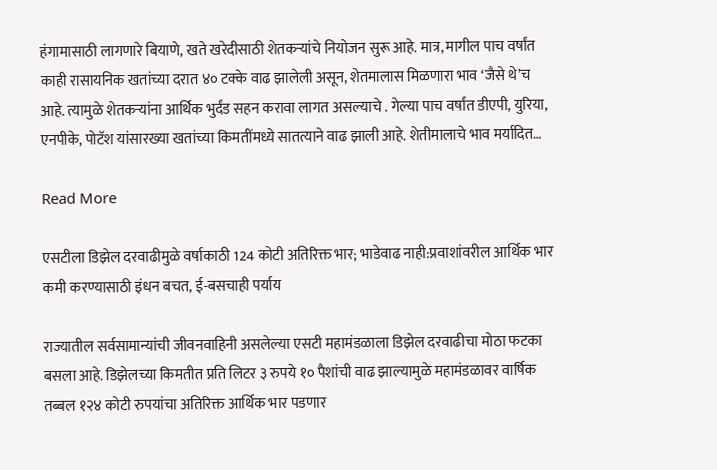हंगामासाठी लागणारे बियाणे, खते खरेदीसाठी शेतकऱ्यांचे नियोजन सुरू आहे. मात्र, मागील पाच वर्षांत काही रासायनिक खतांच्या दरात ४० टक्के वाढ झालेली असून, शेतमालास मिळणारा भाव ‘जैसे थे’च आहे. त्यामुळे शेतकऱ्यांना आर्थिक भुर्दंड सहन करावा लागत असल्याचे . गेल्या पाच वर्षांत डीएपी, युरिया, एनपीके, पोटॅश यांसारख्या खतांच्या किमतींमध्ये सातत्याने वाढ झाली आहे. शेतीमालाचे भाव मर्यादित…

Read More

एसटीला डिझेल दरवाढीमुळे वर्षाकाठी 124 कोटी अतिरिक्त भार; भाडेवाढ नाही:प्रवाशांवरील आर्थिक भार कमी करण्यासाठी इंधन बचत, ई-बसचाही पर्याय

राज्यातील सर्वसामान्यांची जीवनवाहिनी असलेल्या एसटी महामंडळाला डिझेल दरवाढीचा मोठा फटका बसला आहे. डिझेलच्या किमतीत प्रति लिटर ३ रुपये १० पैशांची वाढ झाल्यामुळे महामंडळावर वार्षिक तब्बल १२४ कोटी रुपयांचा अतिरिक्त आर्थिक भार पडणार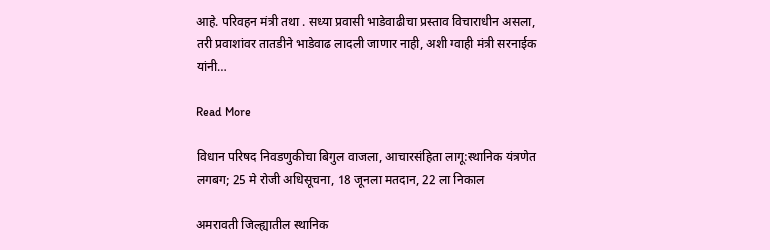आहे. परिवहन मंत्री तथा . सध्या प्रवासी भाडेवाढीचा प्रस्ताव विचाराधीन असला, तरी प्रवाशांवर तातडीने भाडेवाढ लादली जाणार नाही, अशी ग्वाही मंत्री सरनाईक यांनी…

Read More

विधान परिषद निवडणुकीचा बिगुल वाजला, आचारसंहिता लागू:स्थानिक यंत्रणेत लगबग; 25 मे रोजी अधिसूचना, 18 जूनला मतदान, 22 ला निकाल

अमरावती जिल्ह्यातील स्थानिक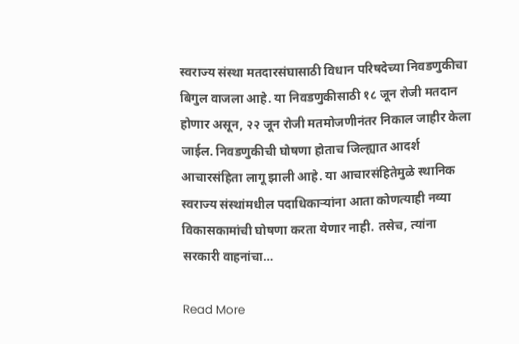स्वराज्य संस्था मतदारसंघासाठी विधान परिषदेच्या निवडणुकीचा बिगुल वाजला आहे. या निवडणुकीसाठी १८ जून रोजी मतदान होणार असून, २२ जून रोजी मतमोजणीनंतर निकाल जाहीर केला जाईल. निवडणुकीची घोषणा होताच जिल्ह्यात आदर्श आचारसंहिता लागू झाली आहे. या आचारसंहितेमुळे स्थानिक स्वराज्य संस्थांमधील पदाधिकाऱ्यांना आता कोणत्याही नव्या विकासकामांची घोषणा करता येणार नाही. तसेच, त्यांना सरकारी वाहनांचा…

Read More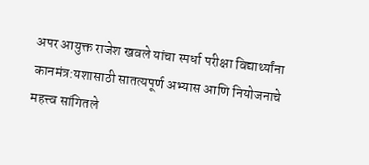अपर आयुक्त राजेश खवले यांचा स्पर्धा परीक्षा विद्यार्थ्यांना कानमंत्र:यशासाठी सातत्यपूर्ण अभ्यास आणि नियोजनाचे महत्त्व सांगितले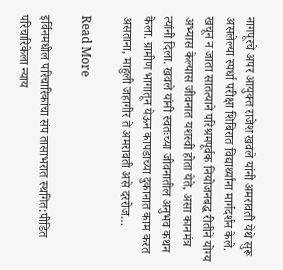नागपूरचे अपर आयुक्त राजेश खवले यांनी अमरावती येथे सुरू असलेल्या स्पर्धा परीक्षा शिबिरात विद्यार्थ्यांना मार्गदर्शन केले. खचून न जाता सातत्याने परिश्रमपूर्वक नियोजनबद्ध रीतीने योग्य अभ्यास केल्यास जीवनात यशस्वी होता येते, असा कानमंत्र त्यांनी दिला. खवले यांनी स्वतःच्या जीवनातील अनुभव कथन केला. ग्रामीण भागातून येऊन कापडाच्या दुकानात काम करत असताना, माहुली जहागीर ते अमरावती असे दररोज…

Read More

इर्विनमधील परिचारिकांचा संप तासाभरात स्थगित:पीडित परिचारिकेला न्याय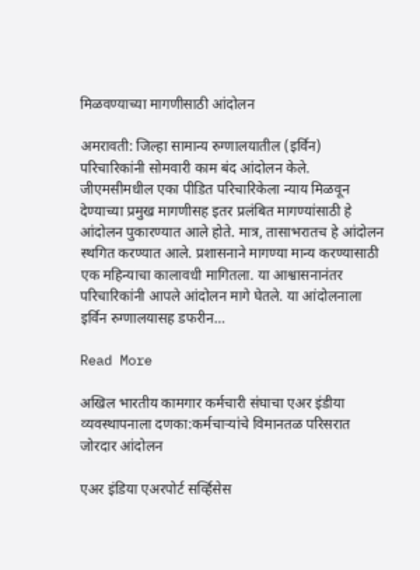मिळवण्याच्या मागणीसाठी आंदोलन

अमरावती: जिल्हा सामान्य रुग्णालयातील (इर्विन) परिचारिकांनी सोमवारी काम बंद आंदोलन केले. जीएमसीमधील एका पीडित परिचारिकेला न्याय मिळवून देण्याच्या प्रमुख मागणीसह इतर प्रलंबित मागण्यांसाठी हे आंदोलन पुकारण्यात आले होते. मात्र, तासाभरातच हे आंदोलन स्थगित करण्यात आले. प्रशासनाने मागण्या मान्य करण्यासाठी एक महिन्याचा कालावधी मागितला. या आश्वासनानंतर परिचारिकांनी आपले आंदोलन मागे घेतले. या आंदोलनाला इर्विन रुग्णालयासह डफरीन…

Read More

अखिल भारतीय कामगार कर्मचारी संघाचा एअर इंडीया व्यवस्थापनाला दणका:कर्मचाऱ्यांचे विमानतळ परिसरात जोरदार आंदोलन

एअर इंडिया एअरपोर्ट सर्व्हिसेस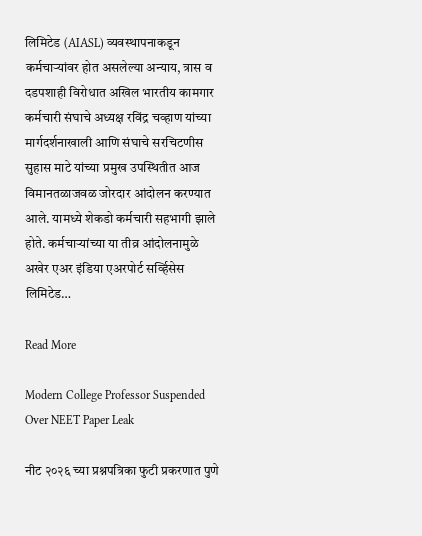लिमिटेड (AIASL) व्यवस्थापनाकडून कर्मचाऱ्यांवर होत असलेल्या अन्याय, त्रास व दडपशाही विरोधात अखिल भारतीय कामगार कर्मचारी संघाचे अध्यक्ष रविंद्र चव्हाण यांच्या मार्गदर्शनाखाली आणि संघाचे सरचिटणीस सुहास माटे यांच्या प्रमुख उपस्थितीत आज विमानतळाजवळ जोरदार आंदोलन करण्यात आले. यामध्ये शेकडो कर्मचारी सहभागी झाले होते. कर्मचाऱ्यांच्या या तीव्र आंदोलनामुळे अखेर एअर इंडिया एअरपोर्ट सर्व्हिसेस लिमिटेड…

Read More

Modern College Professor Suspended Over NEET Paper Leak

नीट २०२६ च्या प्रश्नपत्रिका फुटी प्रकरणात पुणे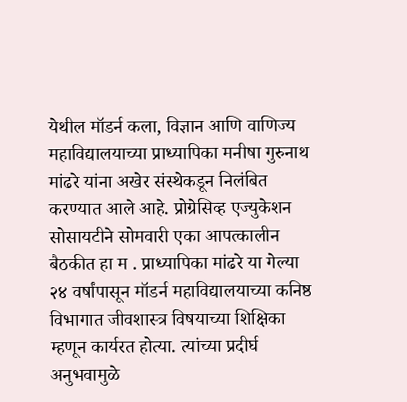येथील मॉडर्न कला, विज्ञान आणि वाणिज्य महाविद्यालयाच्या प्राध्यापिका मनीषा गुरुनाथ मांढरे यांना अखेर संस्थेकडून निलंबित करण्यात आले आहे. प्रोग्रेसिव्ह एज्युकेशन सोसायटीने सोमवारी एका आपत्कालीन बैठकीत हा म . प्राध्यापिका मांढरे या गेल्या २४ वर्षांपासून मॉडर्न महाविद्यालयाच्या कनिष्ठ विभागात जीवशास्त्र विषयाच्या शिक्षिका म्हणून कार्यरत होत्या. त्यांच्या प्रदीर्घ अनुभवामुळे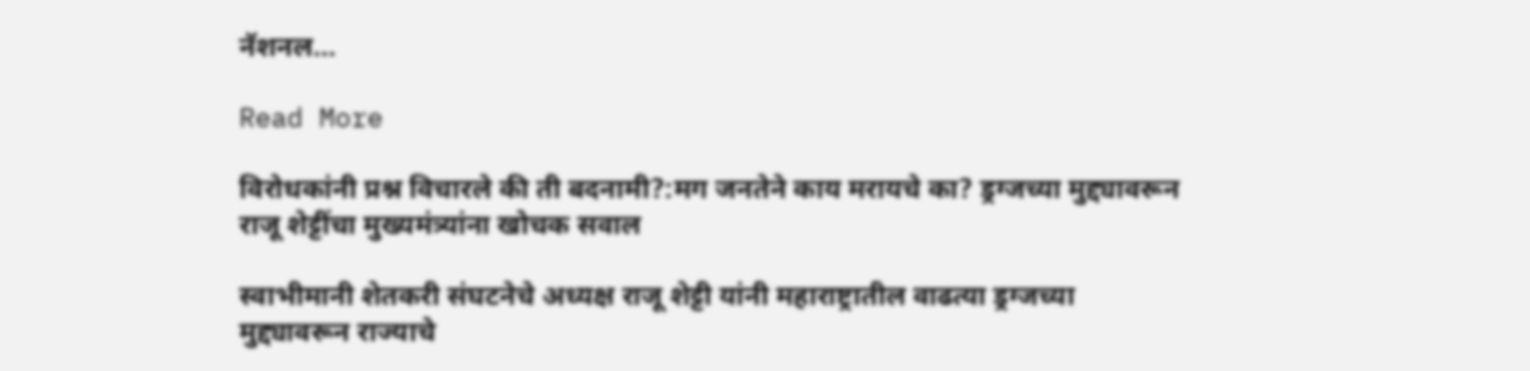नॅशनल…

Read More

विरोधकांनी प्रश्न विचारले की ती बदनामी?:मग जनतेने काय मरायचे का? ड्रग्जच्या मुद्द्यावरून राजू शेट्टींचा मुख्यमंत्र्यांना खोचक सवाल

स्वाभीमानी शेतकरी संघटनेचे अध्यक्ष राजू शेट्टी यांनी महाराष्ट्रातील वाढत्या ड्रग्जच्या मुद्द्यावरून राज्याचे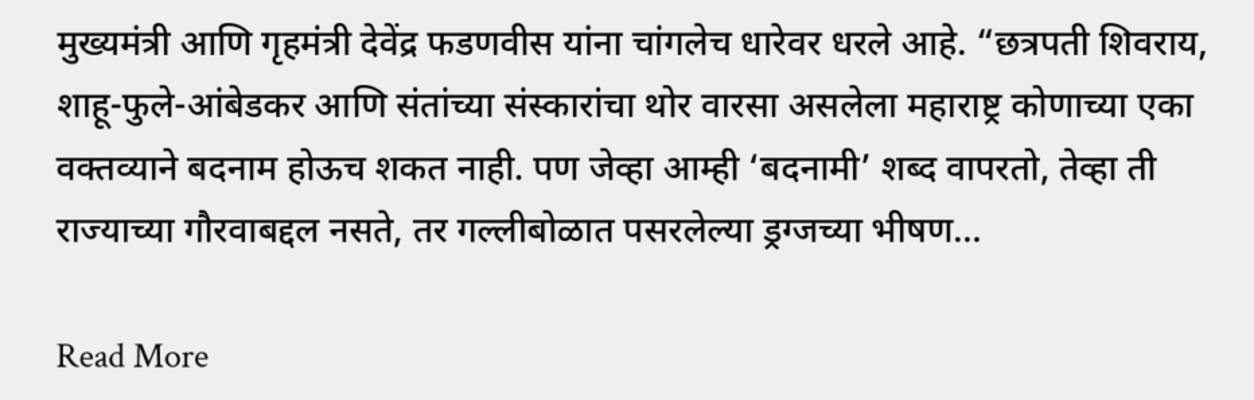मुख्यमंत्री आणि गृहमंत्री देवेंद्र फडणवीस यांना चांगलेच धारेवर धरले आहे. “छत्रपती शिवराय, शाहू-फुले-आंबेडकर आणि संतांच्या संस्कारांचा थोर वारसा असलेला महाराष्ट्र कोणाच्या एका वक्तव्याने बदनाम होऊच शकत नाही. पण जेव्हा आम्ही ‘बदनामी’ शब्द वापरतो, तेव्हा ती राज्याच्या गौरवाबद्दल नसते, तर गल्लीबोळात पसरलेल्या ड्रग्जच्या भीषण…

Read More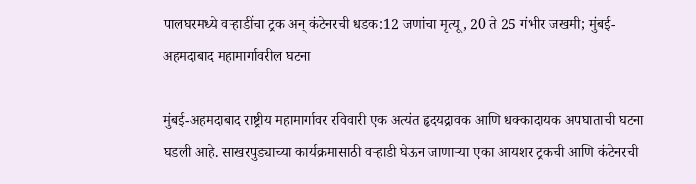पालघरमध्ये वऱ्हाडींचा ट्रक अन् कंटेनरची धडक:12 जणांचा मृत्यू, 20 ते 25 गंभीर जखमी; मुंबई-अहमदाबाद महामार्गावरील घटना

मुंबई-अहमदाबाद राष्ट्रीय महामार्गावर रविवारी एक अत्यंत हृदयद्रावक आणि धक्कादायक अपघाताची घटना घडली आहे. साखरपुड्याच्या कार्यक्रमासाठी वऱ्हाडी घेऊन जाणाऱ्या एका आयशर ट्रकची आणि कंटेनरची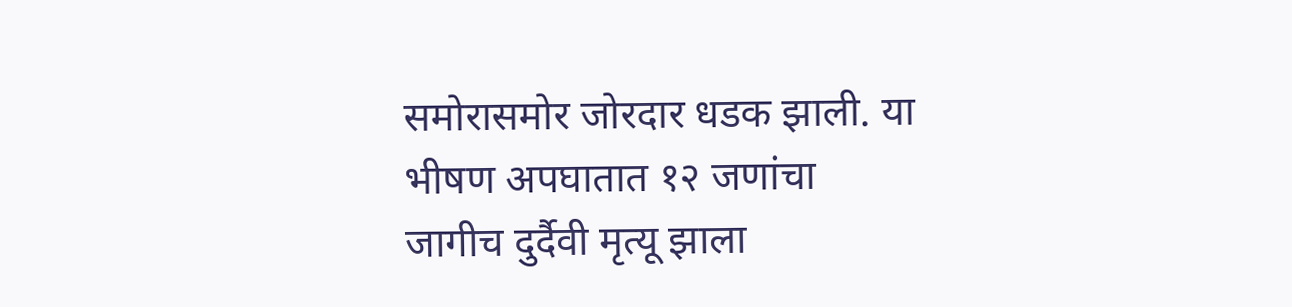समोरासमोर जोरदार धडक झाली. या भीषण अपघातात १२ जणांचा जागीच दुर्दैवी मृत्यू झाला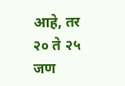आहे, तर २० ते २५ जण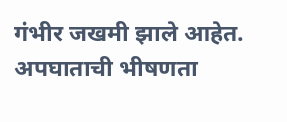गंभीर जखमी झाले आहेत. अपघाताची भीषणता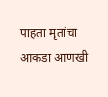पाहता मृतांचा आकडा आणखी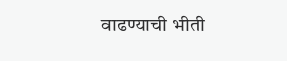वाढण्याची भीती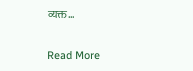व्यक्त…

Read More